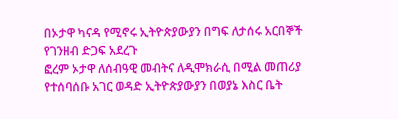በኦታዋ ካናዳ የሚኖሩ ኢትዮጵያውያን በግፍ ለታሰሩ አርበኞች የገንዘብ ድጋፍ አደረጉ
ፎረም ኦታዋ ለሰብዓዊ መብትና ለዲሞክራሲ በሚል መጠሪያ የተሰባሰቡ አገር ወዳድ ኢትዮጵያውያን በወያኔ እስር ቤት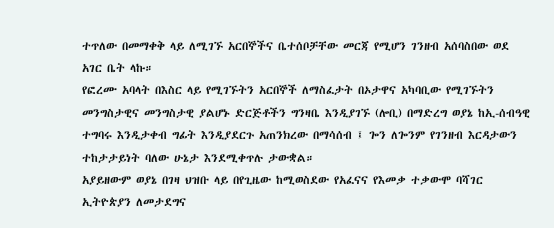ተጥለው በመማቀቅ ላይ ለሚገኙ አርበኞችና ቤተሰቦቻቸው መርጃ የሚሆን ገንዘብ አሰባስበው ወደ አገር ቤት ላኩ።
የፎረሙ አባላት በእስር ላይ የሚገኙትን አርበኞች ለማስፈታት በኦታዋና አካባቢው የሚገኙትን መንግስታዊና መንግስታዊ ያልሆኑ ድርጅቶችን ግንዛቤ እንዲያገኙ (ሎቢ) በማድረግ ወያኔ ከኢ-ሰብዓዊ ተግባሩ እንዲታቀብ ግፊት እንዲያደርጉ አጠንክረው በማሳሰብ ፤ ጐን ለጐንም የገንዘብ እርዳታውን ተከታታይነት ባለው ሁኔታ እንደሚቀጥሉ ታውቋል።
አያይዘውም ወያኔ በገዛ ህዝቡ ላይ በየጊዜው ከሚወስደው የአፈናና የእመቃ ተቃውሞ ባሻገር ኢትዮጵያን ለመታደግና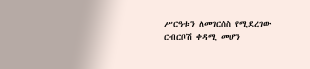ሥርዓቱን ለመገርሰስ የሚደረገው ርብርቦሽ ቀዳሚ መሆን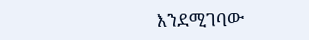እንደሚገባው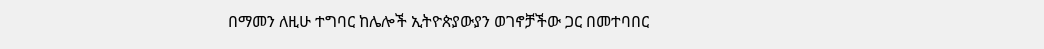በማመን ለዚሁ ተግባር ከሌሎች ኢትዮጵያውያን ወገኖቻችው ጋር በመተባበር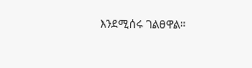እንደሚሰሩ ገልፀዋል።